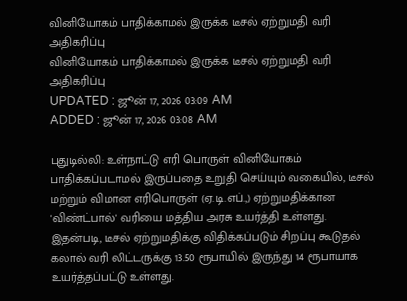வினியோகம் பாதிக்காமல் இருக்க டீசல் ஏற்றுமதி வரி அதிகரிப்பு
வினியோகம் பாதிக்காமல் இருக்க டீசல் ஏற்றுமதி வரி அதிகரிப்பு
UPDATED : ஜூன் 17, 2026 03:09 AM
ADDED : ஜூன் 17, 2026 03:08 AM

புதுடில்லி: உள்நாட்டு எரி பொருள் வினியோகம் பாதிக்கப்படாமல் இருப்பதை உறுதி செய்யும் வகையில், டீசல் மற்றும் விமான எரிபொருள் (ஏ.டி.எப்.,) ஏற்றுமதிக்கான 'விண்ட்பால்' வரியை மத்திய அரசு உயர்த்தி உள்ளது.
இதன்படி, டீசல் ஏற்றுமதிக்கு விதிக்கப்படும் சிறப்பு கூடுதல் கலால் வரி லிட்டருக்கு 13.50 ரூபாயில் இருந்து 14 ரூபாயாக உயர்த்தப்பட்டு உள்ளது.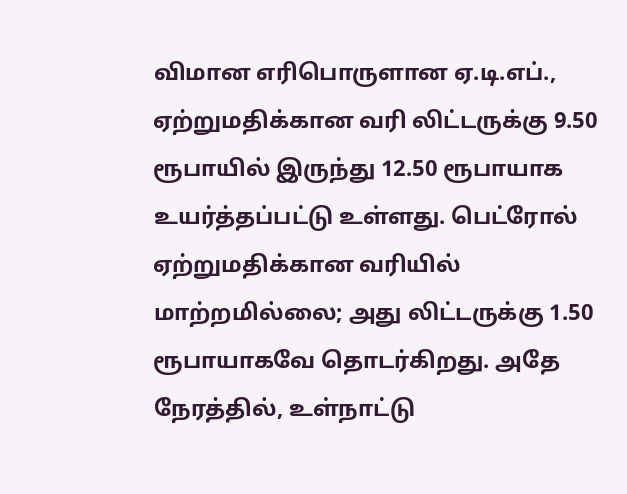விமான எரிபொருளான ஏ.டி.எப்., ஏற்றுமதிக்கான வரி லிட்டருக்கு 9.50 ரூபாயில் இருந்து 12.50 ரூபாயாக உயர்த்தப்பட்டு உள்ளது. பெட்ரோல் ஏற்றுமதிக்கான வரியில் மாற்றமில்லை; அது லிட்டருக்கு 1.50 ரூபாயாகவே தொடர்கிறது. அதே நேரத்தில், உள்நாட்டு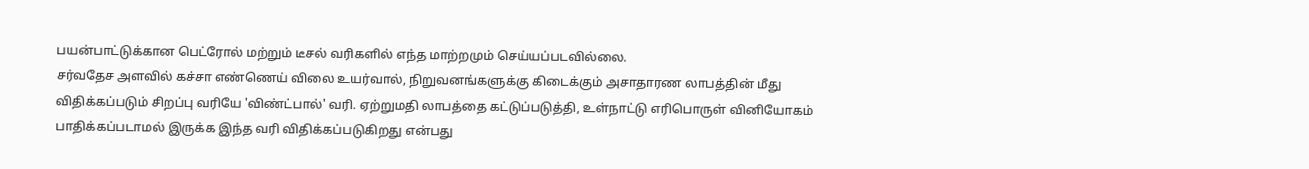பயன்பாட்டுக்கான பெட்ரோல் மற்றும் டீசல் வரிகளில் எந்த மாற்றமும் செய்யப்படவில்லை.
சர்வதேச அளவில் கச்சா எண்ணெய் விலை உயர்வால், நிறுவனங்களுக்கு கிடைக்கும் அசாதாரண லாபத்தின் மீது விதிக்கப்படும் சிறப்பு வரியே 'விண்ட்பால்' வரி. ஏற்றுமதி லாபத்தை கட்டுப்படுத்தி, உள்நாட்டு எரிபொருள் வினியோகம் பாதிக்கப்படாமல் இருக்க இந்த வரி விதிக்கப்படுகிறது என்பது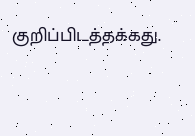குறிப்பிடத்தக்கது.